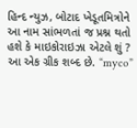હિન્દ ન્યુઝ, બોટાદ ખેડૂતમિત્રોને આ નામ સાંભળતાં જ પ્રશ્ન થતો હશે કે માઇકોરાઇઝા એટલે શું ? આ એક ગ્રીક શબ્દ છે. “myco”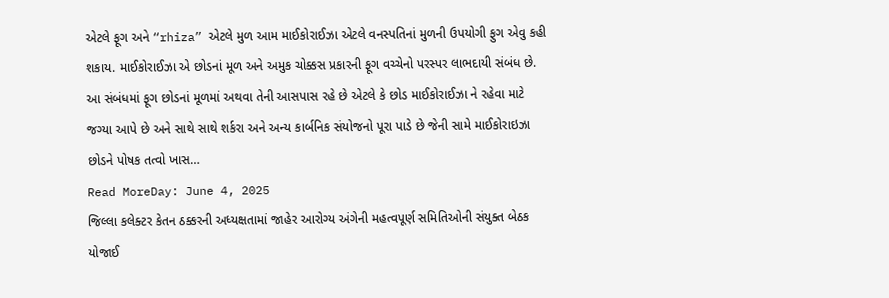એટલે ફૂગ અને “rhiza” એટલે મુળ આમ માઈકોરાઈઝા એટલે વનસ્પતિનાં મુળની ઉપયોગી ફુગ એવુ કહી શકાય. માઈકોરાઈઝા એ છોડનાં મૂળ અને અમુક ચોક્કસ પ્રકારની ફૂગ વચ્ચેનો પરસ્પર લાભદાયી સંબંધ છે. આ સંબંધમાં ફૂગ છોડનાં મૂળમાં અથવા તેની આસપાસ રહે છે એટલે કે છોડ માઈકોરાઈઝા ને રહેવા માટે જગ્યા આપે છે અને સાથે સાથે શર્કરા અને અન્ય કાર્બનિક સંયોજનો પૂરા પાડે છે જેની સામે માઈકોરાઇઝા છોડને પોષક તત્વો ખાસ…
Read MoreDay: June 4, 2025
જિલ્લા કલેક્ટર કેતન ઠક્કરની અધ્યક્ષતામાં જાહેર આરોગ્ય અંગેની મહત્વપૂર્ણ સમિતિઓની સંયુક્ત બેઠક યોજાઈ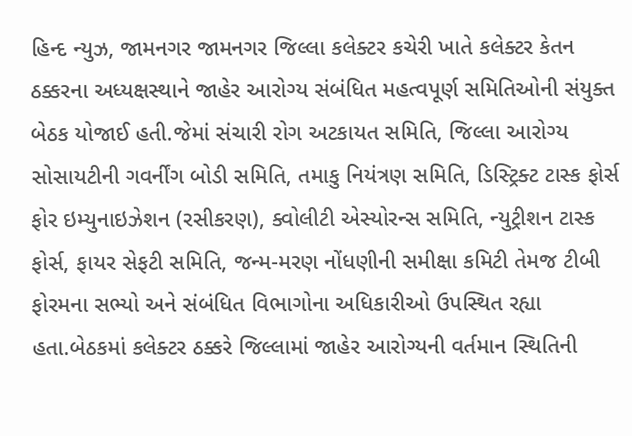હિન્દ ન્યુઝ, જામનગર જામનગર જિલ્લા કલેક્ટર કચેરી ખાતે કલેક્ટર કેતન ઠક્કરના અધ્યક્ષસ્થાને જાહેર આરોગ્ય સંબંધિત મહત્વપૂર્ણ સમિતિઓની સંયુક્ત બેઠક યોજાઈ હતી.જેમાં સંચારી રોગ અટકાયત સમિતિ, જિલ્લા આરોગ્ય સોસાયટીની ગવર્નીંગ બોડી સમિતિ, તમાકુ નિયંત્રણ સમિતિ, ડિસ્ટ્રિક્ટ ટાસ્ક ફોર્સ ફોર ઇમ્યુનાઇઝેશન (રસીકરણ), ક્વોલીટી એસ્યોરન્સ સમિતિ, ન્યુટ્રીશન ટાસ્ક ફોર્સ, ફાયર સેફટી સમિતિ, જન્મ-મરણ નોંધણીની સમીક્ષા કમિટી તેમજ ટીબી ફોરમના સભ્યો અને સંબંધિત વિભાગોના અધિકારીઓ ઉપસ્થિત રહ્યા હતા.બેઠકમાં કલેક્ટર ઠક્કરે જિલ્લામાં જાહેર આરોગ્યની વર્તમાન સ્થિતિની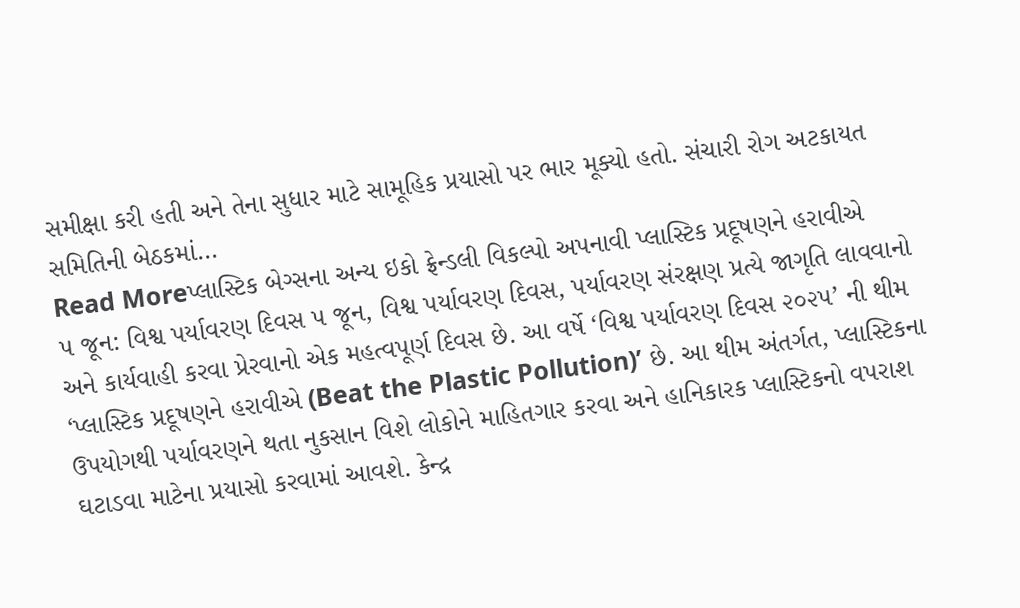સમીક્ષા કરી હતી અને તેના સુધાર માટે સામૂહિક પ્રયાસો પર ભાર મૂક્યો હતો. સંચારી રોગ અટકાયત સમિતિની બેઠકમાં…
Read Moreપ્લાસ્ટિક બેગ્સના અન્ય ઇકો ફ્રેન્ડલી વિકલ્પો અપનાવી પ્લાસ્ટિક પ્રદૂષણને હરાવીએ
૫ જૂન: વિશ્વ પર્યાવરણ દિવસ ૫ જૂન, વિશ્વ પર્યાવરણ દિવસ, પર્યાવરણ સંરક્ષણ પ્રત્યે જાગૃતિ લાવવાનો અને કાર્યવાહી કરવા પ્રેરવાનો એક મહત્વપૂર્ણ દિવસ છે. આ વર્ષે ‘વિશ્વ પર્યાવરણ દિવસ ૨૦૨૫’ ની થીમ ‘પ્લાસ્ટિક પ્રદૂષણને હરાવીએ (Beat the Plastic Pollution)’ છે. આ થીમ અંતર્ગત, પ્લાસ્ટિકના ઉપયોગથી પર્યાવરણને થતા નુકસાન વિશે લોકોને માહિતગાર કરવા અને હાનિકારક પ્લાસ્ટિકનો વપરાશ ઘટાડવા માટેના પ્રયાસો કરવામાં આવશે. કેન્દ્ર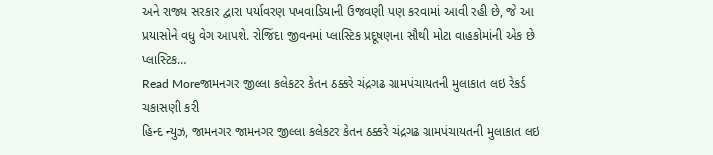અને રાજ્ય સરકાર દ્વારા પર્યાવરણ પખવાડિયાની ઉજવણી પણ કરવામાં આવી રહી છે, જે આ પ્રયાસોને વધુ વેગ આપશે. રોજિંદા જીવનમાં પ્લાસ્ટિક પ્રદૂષણના સૌથી મોટા વાહકોમાંની એક છે પ્લાસ્ટિક…
Read Moreજામનગર જીલ્લા કલેકટર કેતન ઠક્કરે ચંદ્રગઢ ગ્રામપંચાયતની મુલાકાત લઇ રેકર્ડ ચકાસણી કરી
હિન્દ ન્યુઝ, જામનગર જામનગર જીલ્લા કલેકટર કેતન ઠક્કરે ચંદ્રગઢ ગ્રામપંચાયતની મુલાકાત લઇ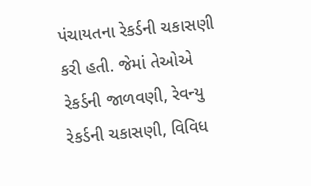પંચાયતના રેકર્ડની ચકાસણી કરી હતી. જેમાં તેઓએ રેકર્ડની જાળવણી, રેવન્યુ રેકર્ડની ચકાસણી, વિવિધ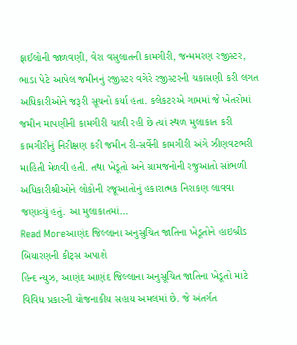ફાઈલોની જાળવણી, વેરા વસુલાતની કામગીરી, જન્મમરણ રજીસ્ટર, ભાડા પેટે આપેલ જમીનનું રજીસ્ટર વગેરે રજીસ્ટરની ચકાસણી કરી લગત અધિકારીઓને જરૂરી સૂચનો કર્યા હતા. કલેકટરએ ગામમાં જે ખેતરોમાં જમીન માપણીની કામગીરી ચાલી રહી છે ત્યાં સ્થળ મુલાકાત કરી કામગીરીનું નિરીક્ષણ કરી જમીન રી-સર્વેની કામગીરી અંગે ઝીણવટભરી માહિતી મેળવી હતી. તથા ખેડૂતો અને ગ્રામજનોની રજુઆતો સાંભળી અધિકારીશ્રીઓને લોકોની રજૂઆતોનું હકારાત્મક નિરાકણ લાવવા જણાવ્યું હતું. આ મુલાકાતમાં…
Read Moreઆણંદ જિલ્લાના અનુસુચિત જાતિના ખેડૂતોને હાઇબ્રીડ બિયારણની કીટ્સ અપાશે
હિન્દ ન્યુઝ, આણંદ આણંદ જિલ્લાના અનુસૂચિત જાતિના ખેડૂતો માટે વિવિધ પ્રકારની યોજનાકીય સહાય અમલમાં છે. જે અંતર્ગત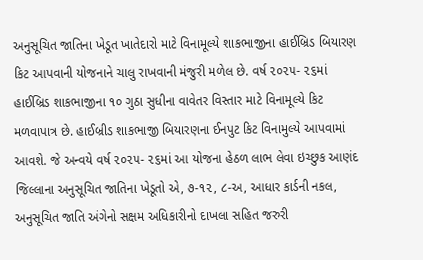અનુસૂચિત જાતિના ખેડૂત ખાતેદારો માટે વિનામૂલ્યે શાકભાજીના હાઈબ્રિડ બિયારણ કિટ આપવાની યોજનાને ચાલુ રાખવાની મંજુરી મળેલ છે. વર્ષ ૨૦૨૫- ૨૬માં હાઈબ્રિડ શાકભાજીના ૧૦ ગુઠા સુધીના વાવેતર વિસ્તાર માટે વિનામૂલ્યે કિટ મળવાપાત્ર છે. હાઈબ્રીડ શાકભાજી બિયારણના ઈનપુટ કિટ વિનામુલ્યે આપવામાં આવશે. જે અન્વયે વર્ષ ૨૦૨૫- ૨૬માં આ યોજના હેઠળ લાભ લેવા ઇચ્છુક આણંદ જિલ્લાના અનુસૂચિત જાતિના ખેડૂતો એ, ૭-૧૨, ૮-અ, આધાર કાર્ડની નકલ, અનુસૂચિત જાતિ અંગેનો સક્ષમ અધિકારીનો દાખલા સહિત જરુરી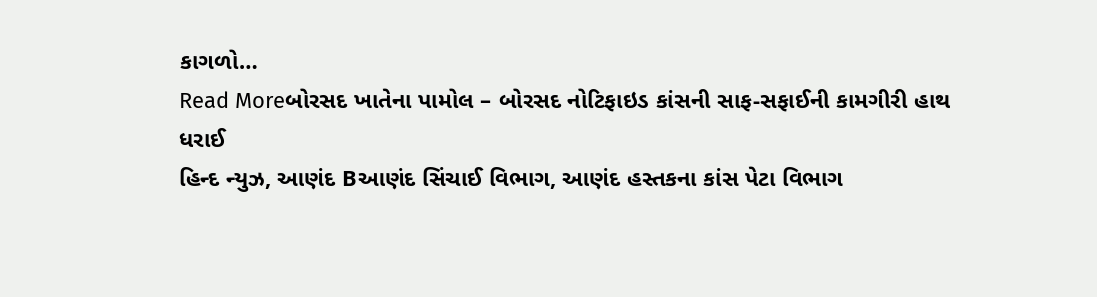કાગળો…
Read Moreબોરસદ ખાતેના પામોલ – બોરસદ નોટિફાઇડ કાંસની સાફ-સફાઈની કામગીરી હાથ ધરાઈ
હિન્દ ન્યુઝ, આણંદ Bઆણંદ સિંચાઈ વિભાગ, આણંદ હસ્તકના કાંસ પેટા વિભાગ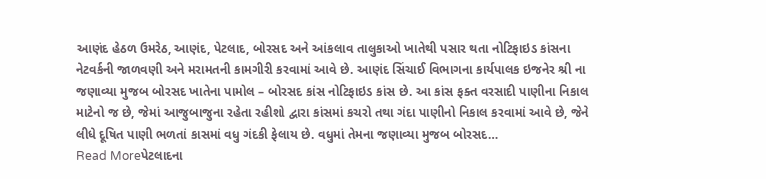આણંદ હેઠળ ઉમરેઠ, આણંદ, પેટલાદ, બોરસદ અને આંકલાવ તાલુકાઓ ખાતેથી પસાર થતા નોટિફાઇડ કાંસના નેટવર્કની જાળવણી અને મરામતની કામગીરી કરવામાં આવે છે. આણંદ સિંચાઈ વિભાગના કાર્યપાલક ઇજનેર શ્રી ના જણાવ્યા મુજબ બોરસદ ખાતેના પામોલ – બોરસદ કાંસ નોટિફાઇડ કાંસ છે. આ કાંસ ફક્ત વરસાદી પાણીના નિકાલ માટેનો જ છે, જેમાં આજુબાજુના રહેતા રહીશો દ્વારા કાંસમાં કચરો તથા ગંદા પાણીનો નિકાલ કરવામાં આવે છે, જેને લીધે દૂષિત પાણી ભળતાં કાસમાં વધુ ગંદકી ફેલાય છે. વધુમાં તેમના જણાવ્યા મુજબ બોરસદ…
Read Moreપેટલાદના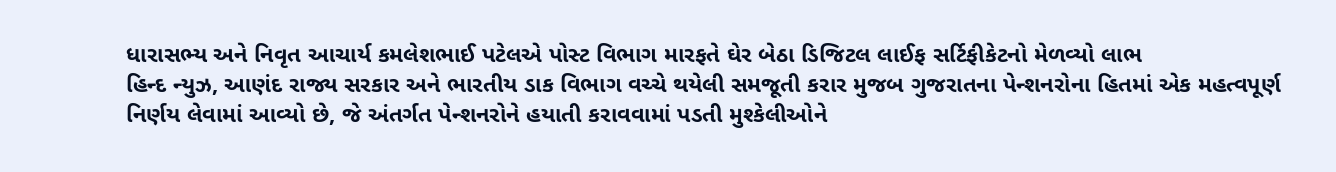ધારાસભ્ય અને નિવૃત આચાર્ય કમલેશભાઈ પટેલએ પોસ્ટ વિભાગ મારફતે ઘેર બેઠા ડિજિટલ લાઈફ સર્ટિફીકેટનો મેળવ્યો લાભ
હિન્દ ન્યુઝ, આણંદ રાજ્ય સરકાર અને ભારતીય ડાક વિભાગ વચ્ચે થયેલી સમજૂતી કરાર મુજબ ગુજરાતના પેન્શનરોના હિતમાં એક મહત્વપૂર્ણ નિર્ણય લેવામાં આવ્યો છે, જે અંતર્ગત પેન્શનરોને હયાતી કરાવવામાં પડતી મુશ્કેલીઓને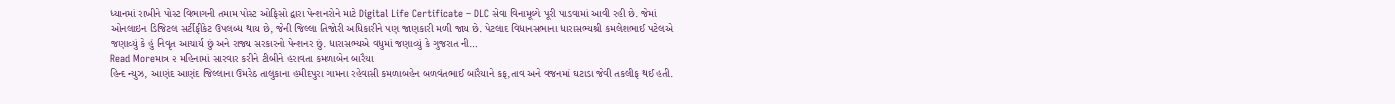ધ્યાનમાં રાખીને પોસ્ટ વિભાગની તમામ પોસ્ટ ઓફિસો દ્વારા પેન્શનરોને માટે Digital Life Certificate – DLC સેવા વિનામૂલ્યે પૂરી પાડવામાં આવી રહી છે. જેમાં ઓનલાઇન ડિજિટલ સર્ટીફીકેટ ઉપલબ્ધ થાય છે, જેની જિલ્લા તિજોરી અધિકારીને પણ જાણકારી મળી જાય છે. પેટલાદ વિધાનસભાના ધારાસભ્યશ્રી કમલેશભાઈ પટેલએ જણાવ્યું કે હું નિવૃત આચાર્ય છું અને રાજ્ય સરકારનો પેન્શનર છું. ધારાસભ્યએ વધુમાં જણાવ્યું કે ગુજરાત ની…
Read Moreમાત્ર ૨ મહિનામાં સારવાર કરીને ટીબીને હરાવતા કમળાબેન બારૈયા
હિન્દ ન્યુઝ, આણંદ આણંદ જિલ્લાના ઉમરેઠ તાલુકાના હમીદપુરા ગામના રહેવાસી કમળાબહેન બળવંતભાઈ બારૈયાને કફ,તાવ અને વજનમાં ઘટાડા જેવી તકલીફ થઈ હતી.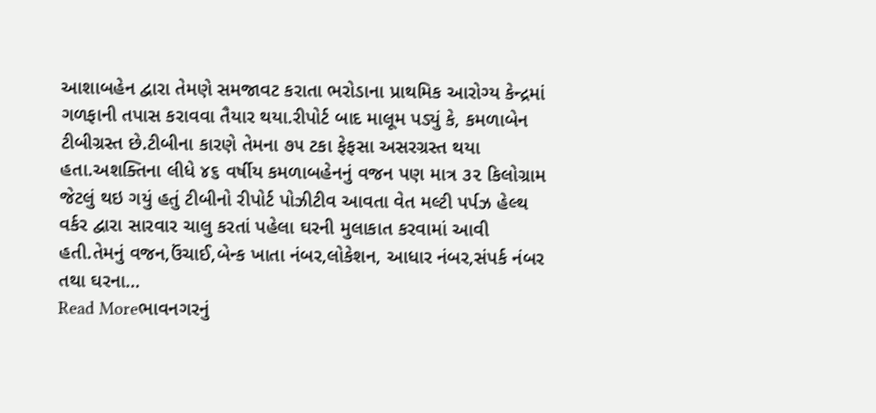આશાબહેન દ્વારા તેમણે સમજાવટ કરાતા ભરોડાના પ્રાથમિક આરોગ્ય કેન્દ્રમાં ગળફાની તપાસ કરાવવા તૈયાર થયા.રીપોર્ટ બાદ માલૂમ પડ્યું કે, કમળાબેન ટીબીગ્રસ્ત છે.ટીબીના કારણે તેમના ૭૫ ટકા ફેફસા અસરગ્રસ્ત થયા હતા.અશક્તિના લીધે ૪૬ વર્ષીય કમળાબહેનનું વજન પણ માત્ર ૩૨ કિલોગ્રામ જેટલું થઇ ગયું હતું ટીબીનો રીપોર્ટ પોઝીટીવ આવતા વેત મલ્ટી પર્પઝ હેલ્થ વર્કર દ્વારા સારવાર ચાલુ કરતાં પહેલા ઘરની મુલાકાત કરવામાં આવી હતી.તેમનું વજન,ઉંચાઈ,બેન્ક ખાતા નંબર,લોકેશન, આધાર નંબર,સંપર્ક નંબર તથા ઘરના…
Read Moreભાવનગરનું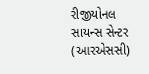રીજીયોનલ સાયન્સ સેન્ટર (આરએસસી)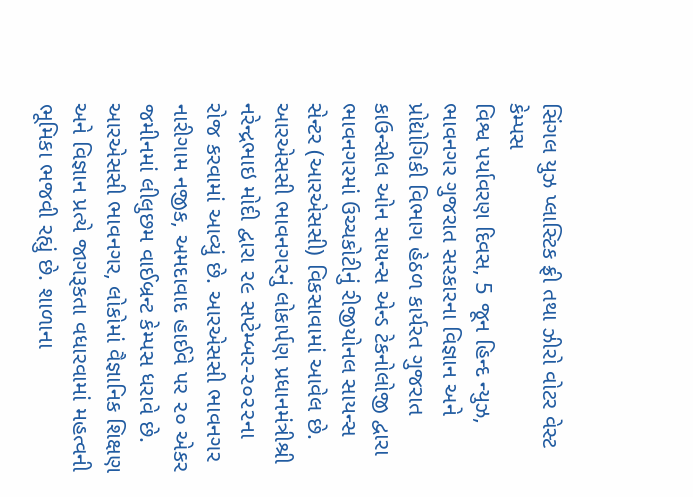સિંગલ યુઝ પ્લાસ્ટિક ફ્રી તથા ઝીરો વોટર વેસ્ટ કેમ્પસ
વિશ્વ પર્યાવરણ દિવસ, 5 જૂન હિન્દ ન્યુઝ, ભાવનગર ગુજરાત સરકારના વિજ્ઞાન અને પ્રોદ્યોગિકી વિભાગ હેઠળ કાર્યરત ગુજરાત કાઉન્સીલ ઓન સાયન્સ એન્ડ ટેકનોલોજી દ્વારા ભાવનગરમાં ઉચ્ચકોટીનું રીજીયોનલ સાયન્સ સેન્ટર (આરએસસી) વિકસાવામાં આવેલ છે. આરએસસી ભાવનગરનું લોકાર્પણ પ્રધાનમંત્રીશ્રી નરેન્દ્રભાઇ મોદી દ્વારા ૨૯ સપ્ટેમ્બર-૨૦૨૨ના રોજ કરવામાં આવ્યું છે. આરએસસી ભાવનગર નારીગામ નજીક, અમદાવાદ હાઈવે પર ૨૦ એકર જમીનમાં લીલુછમ વાઈબ્રન્ટ કેમ્પસ ધરાવે છે. આરએસસી ભાવનગર, લોકોમાં વૈજ્ઞાનિક શિક્ષણ અને વિજ્ઞાન પ્રત્યે જાગરૂકતા વધારવામાં મહત્વની ભૂમિકા ભજવી રહ્યું છે. શાળાના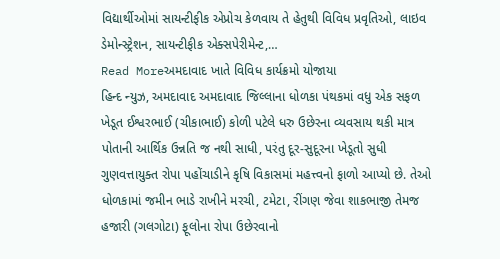વિદ્યાર્થીઓમાં સાયન્ટીફીક એપ્રોચ કેળવાય તે હેતુથી વિવિધ પ્રવૃતિઓ, લાઇવ ડેમોન્સ્ટ્રેશન, સાયન્ટીફીક એક્સપેરીમેન્ટ,…
Read Moreઅમદાવાદ ખાતે વિવિધ કાર્યક્રમો યોજાયા
હિન્દ ન્યુઝ, અમદાવાદ અમદાવાદ જિલ્લાના ધોળકા પંથકમાં વધુ એક સફળ ખેડૂત ઈશ્વરભાઈ (ચીકાભાઈ) કોળી પટેલે ધરુ ઉછેરના વ્યવસાય થકી માત્ર પોતાની આર્થિક ઉન્નતિ જ નથી સાધી, પરંતુ દૂર-સુદૂરના ખેડૂતો સુધી ગુણવત્તાયુક્ત રોપા પહોંચાડીને કૃષિ વિકાસમાં મહત્ત્વનો ફાળો આપ્યો છે. તેઓ ધોળકામાં જમીન ભાડે રાખીને મરચી, ટમેટા, રીંગણ જેવા શાકભાજી તેમજ હજારી (ગલગોટા) ફૂલોના રોપા ઉછેરવાનો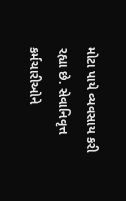મોટા પાયે વ્યવસાય કરી રહ્યા છે. સેવાનિવૃત્ત કર્મચારીઓને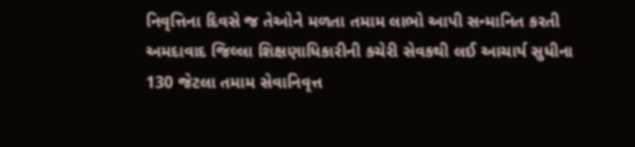નિવૃત્તિના દિવસે જ તેઓને મળતા તમામ લાભો આપી સન્માનિત કરતી અમદાવાદ જિલ્લા શિક્ષણાધિકારીની કચેરી સેવકથી લઈ આચાર્ય સુધીના 130 જેટલા તમામ સેવાનિવૃત્ત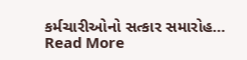કર્મચારીઓનો સત્કાર સમારોહ…
Read More